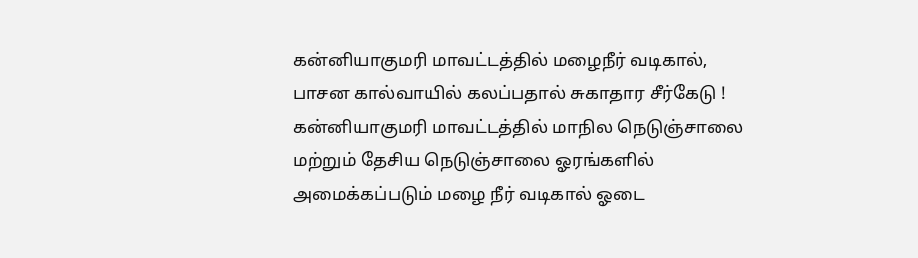கன்னியாகுமரி மாவட்டத்தில் மழைநீர் வடிகால், பாசன கால்வாயில் கலப்பதால் சுகாதார சீர்கேடு !
கன்னியாகுமரி மாவட்டத்தில் மாநில நெடுஞ்சாலை மற்றும் தேசிய நெடுஞ்சாலை ஓரங்களில் அமைக்கப்படும் மழை நீர் வடிகால் ஓடை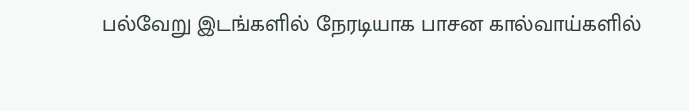பல்வேறு இடங்களில் நேரடியாக பாசன கால்வாய்களில்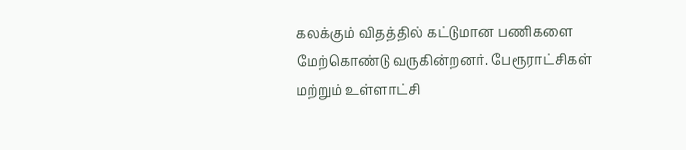கலக்கும் விதத்தில் கட்டுமான பணிகளை மேற்கொண்டு வருகின்றனர். பேரூராட்சிகள் மற்றும் உள்ளாட்சி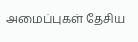அமைப்புகள் தேசிய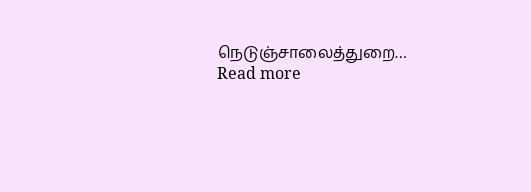நெடுஞ்சாலைத்துறை…
Read more